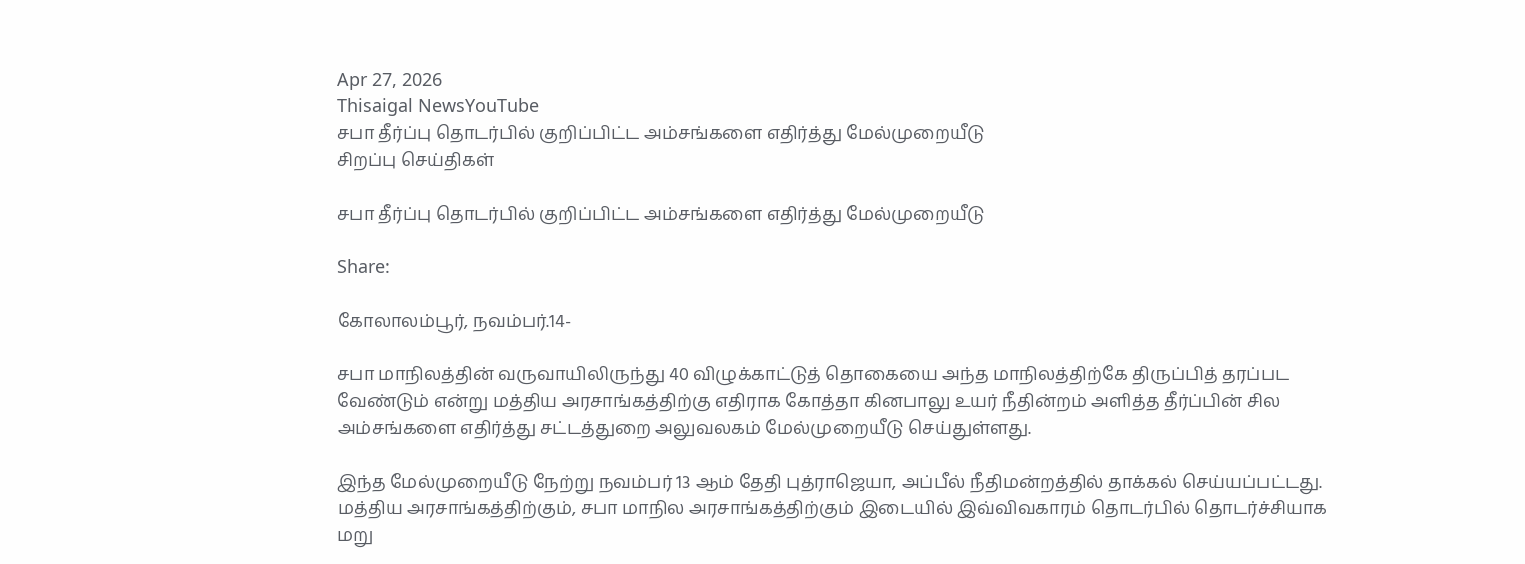Apr 27, 2026
Thisaigal NewsYouTube
சபா தீர்ப்பு தொடர்பில் குறிப்பிட்ட அம்சங்களை எதிர்த்து மேல்முறையீடு
சிறப்பு செய்திகள்

சபா தீர்ப்பு தொடர்பில் குறிப்பிட்ட அம்சங்களை எதிர்த்து மேல்முறையீடு

Share:

கோலாலம்பூர், நவம்பர்.14-

சபா மாநிலத்தின் வருவாயிலிருந்து 40 விழுக்காட்டுத் தொகையை அந்த மாநிலத்திற்கே திருப்பித் தரப்பட வேண்டும் என்று மத்திய அரசாங்கத்திற்கு எதிராக கோத்தா கினபாலு உயர் நீதின்றம் அளித்த தீர்ப்பின் சில அம்சங்களை எதிர்த்து சட்டத்துறை அலுவலகம் மேல்முறையீடு செய்துள்ளது.

இந்த மேல்முறையீடு நேற்று நவம்பர் 13 ஆம் தேதி புத்ராஜெயா, அப்பீல் நீதிமன்றத்தில் தாக்கல் செய்யப்பட்டது. மத்திய அரசாங்கத்திற்கும், சபா மாநில அரசாங்கத்திற்கும் இடையில் இவ்விவகாரம் தொடர்பில் தொடர்ச்சியாக மறு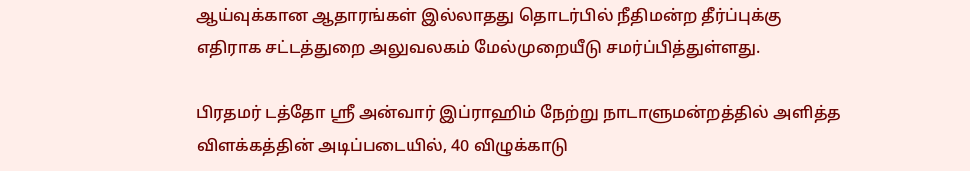ஆய்வுக்கான ஆதாரங்கள் இல்லாதது தொடர்பில் நீதிமன்ற தீர்ப்புக்கு எதிராக சட்டத்துறை அலுவலகம் மேல்முறையீடு சமர்ப்பித்துள்ளது.

பிரதமர் டத்தோ ஶ்ரீ அன்வார் இப்ராஹிம் நேற்று நாடாளுமன்றத்தில் அளித்த விளக்கத்தின் அடிப்படையில், 40 விழுக்காடு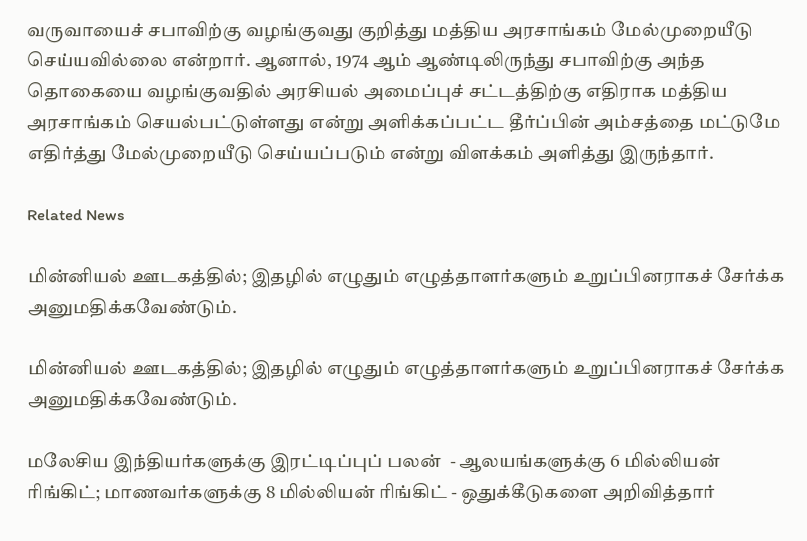வருவாயைச் சபாவிற்கு வழங்குவது குறித்து மத்திய அரசாங்கம் மேல்முறையீடு செய்யவில்லை என்றார். ஆனால், 1974 ஆம் ஆண்டிலிருந்து சபாவிற்கு அந்த தொகையை வழங்குவதில் அரசியல் அமைப்புச் சட்டத்திற்கு எதிராக மத்திய அரசாங்கம் செயல்பட்டுள்ளது என்று அளிக்கப்பட்ட தீர்ப்பின் அம்சத்தை மட்டுமே எதிர்த்து மேல்முறையீடு செய்யப்படும் என்று விளக்கம் அளித்து இருந்தார்.

Related News

மின்னியல் ஊடகத்தில்; இதழில் எழுதும் எழுத்தாளர்களும் உறுப்பினராகச் சேர்க்க அனுமதிக்கவேண்டும்.

மின்னியல் ஊடகத்தில்; இதழில் எழுதும் எழுத்தாளர்களும் உறுப்பினராகச் சேர்க்க அனுமதிக்கவேண்டும்.

மலேசிய இந்தியர்களுக்கு இரட்டிப்புப் பலன்  - ஆலயங்களுக்கு 6 மில்லியன் ரிங்கிட்; மாணவர்களுக்கு 8 மில்லியன் ரிங்கிட் - ஒதுக்கீடுகளை அறிவித்தார்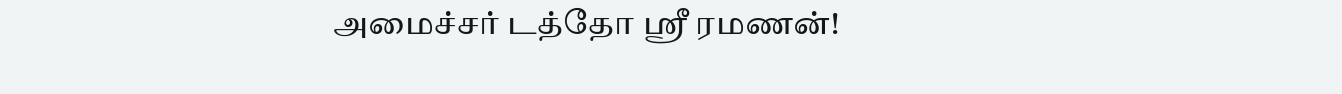அமைச்சர் டத்தோ ஶ்ரீ ரமணன்!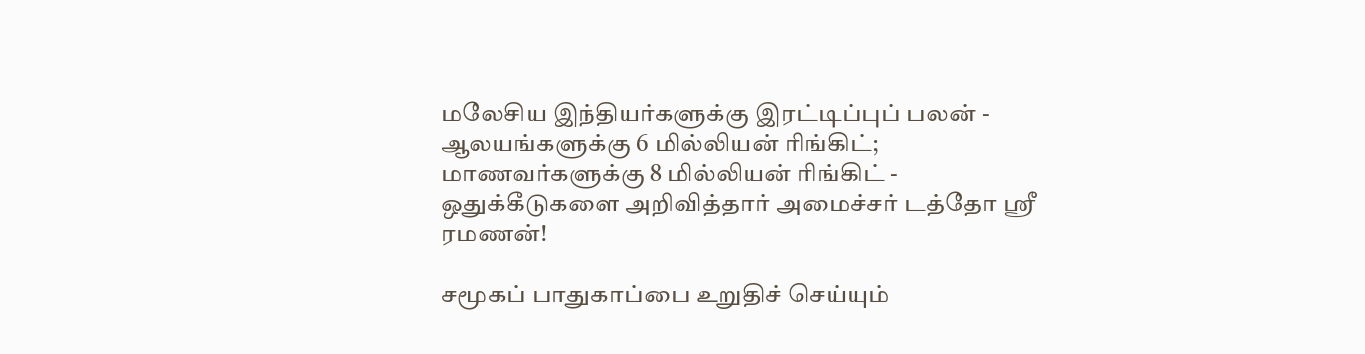மலேசிய இந்தியர்களுக்கு இரட்டிப்புப் பலன் - ஆலயங்களுக்கு 6 மில்லியன் ரிங்கிட்; மாணவர்களுக்கு 8 மில்லியன் ரிங்கிட் - ஒதுக்கீடுகளை அறிவித்தார் அமைச்சர் டத்தோ ஶ்ரீ ரமணன்!

சமூகப் பாதுகாப்பை உறுதிச் செய்யும்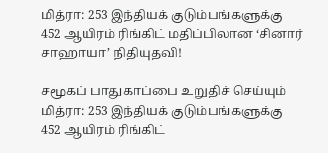மித்ரா: 253 இந்தியக் குடும்பங்களுக்கு 452 ஆயிரம் ரிங்கிட் மதிப்பிலான ‘சினார் சாஹாயா’ நிதியுதவி!

சமூகப் பாதுகாப்பை உறுதிச் செய்யும் மித்ரா: 253 இந்தியக் குடும்பங்களுக்கு 452 ஆயிரம் ரிங்கிட்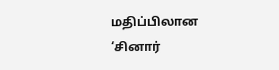மதிப்பிலான ‘சினார்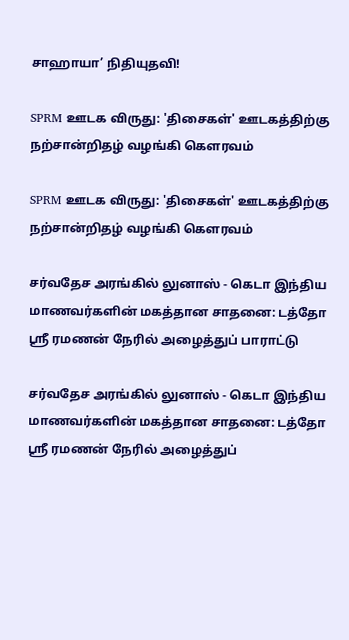சாஹாயா’ நிதியுதவி!

SPRM ஊடக விருது: 'திசைகள்' ஊடகத்திற்கு நற்சான்றிதழ் வழங்கி கௌரவம்

SPRM ஊடக விருது: 'திசைகள்' ஊடகத்திற்கு நற்சான்றிதழ் வழங்கி கௌரவம்

சர்வதேச அரங்கில் லுனாஸ் - கெடா இந்திய மாணவர்களின் மகத்தான சாதனை: டத்தோ ஶ்ரீ ரமணன் நேரில் அழைத்துப் பாராட்டு

சர்வதேச அரங்கில் லுனாஸ் - கெடா இந்திய மாணவர்களின் மகத்தான சாதனை: டத்தோ ஶ்ரீ ரமணன் நேரில் அழைத்துப்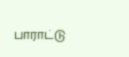பாராட்டு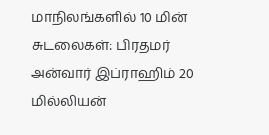மாநிலங்களில் 10 மின் சுடலைகள்: பிரதமர் அன்வார் இப்ராஹிம் 20 மில்லியன்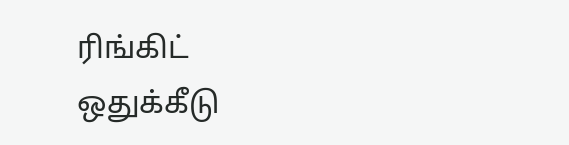ரிங்கிட் ஒதுக்கீடு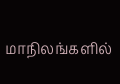மாநிலங்களில்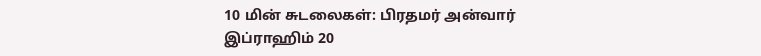10 மின் சுடலைகள்: பிரதமர் அன்வார் இப்ராஹிம் 20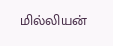மில்லியன்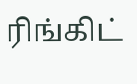ரிங்கிட்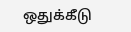ஒதுக்கீடு